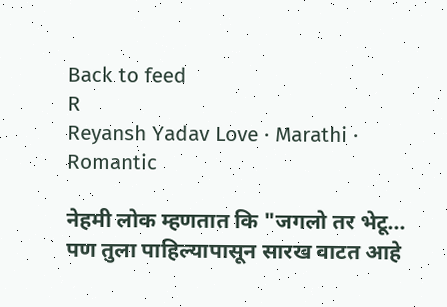Back to feed
R
Reyansh Yadav Love · Marathi · Romantic

नेहमी लोक म्हणतात कि "जगलो तर भेटू... पण तुला पाहिल्यापासून सारख वाटत आहे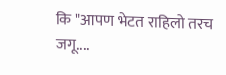कि "आपण भेटत राहिलो तरच जगू....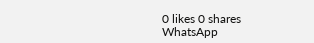0 likes 0 shares
WhatsApp